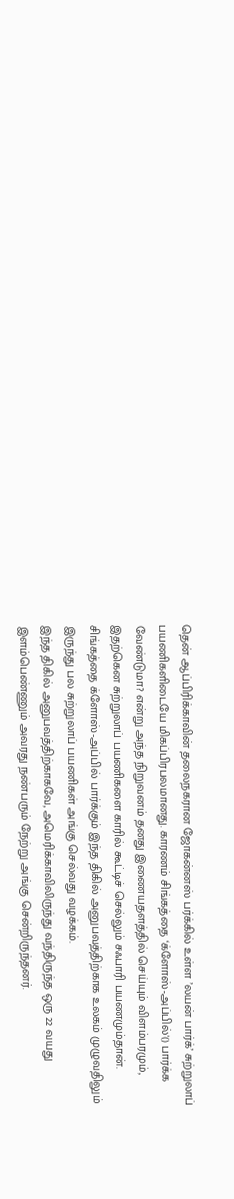தென் ஆப்பிரிக்காவின் தலைநகரான ஜோகன்னஸ் பர்க்கில் உள்ள ’லயன் பார்க்’ சுற்றுலாப் பயணிகளிடையே மிகப்பிரபலமானது. காரணம் சிங்கத்தை ‘க்ளோஸ்-அப்பில்'() பார்க்க வேண்டுமா? என்று அந்த நிறுவனம் தனது இணையதளத்தில் செய்யும் விளம்பரமும், இதற்கென சுற்றுலாப் பயணிகளை காரில் கூட்டிச் செல்லும் சஃபாரி பயணமும்தான்.
சிங்கத்தை க்ளோஸ்-அப்பில் பார்க்கும் இந்த திகில் அனுபவத்திற்காக உலகம் முழுவதிலும் இருந்து பல சுற்றுலாப் பயணிகள் அங்கு செல்வது வழக்கம்.
இந்த திகில் அனுபவத்திற்காகவே, அமெரிக்காவிலிருந்து வந்திருந்த ஒரு 22 வயது இளம்பெண்ணும் அவரது நண்பரும் நேற்று அங்கு சென்றிருந்தனர்.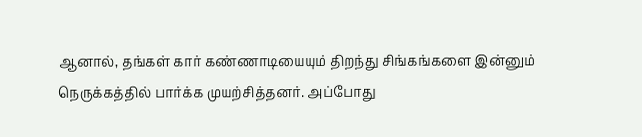ஆனால், தங்கள் கார் கண்ணாடியையும் திறந்து சிங்கங்களை இன்னும் நெருக்கத்தில் பார்க்க முயற்சித்தனர். அப்போது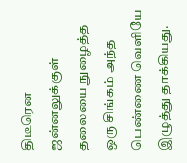திடீரென ஜன்னலுக்குள் தலையை நுழைத்த ஒரு சிங்கம் அந்த பெண்ணை வெளியே இழுத்து தாக்கியது.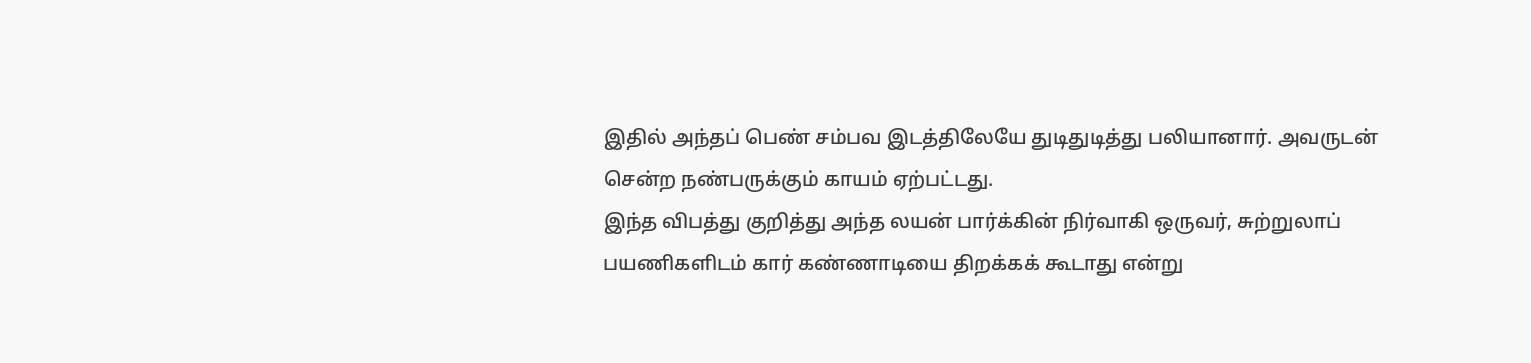இதில் அந்தப் பெண் சம்பவ இடத்திலேயே துடிதுடித்து பலியானார். அவருடன் சென்ற நண்பருக்கும் காயம் ஏற்பட்டது.
இந்த விபத்து குறித்து அந்த லயன் பார்க்கின் நிர்வாகி ஒருவர், சுற்றுலாப் பயணிகளிடம் கார் கண்ணாடியை திறக்கக் கூடாது என்று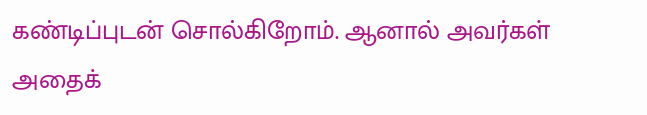கண்டிப்புடன் சொல்கிறோம். ஆனால் அவர்கள் அதைக்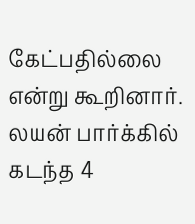கேட்பதில்லை என்று கூறினார். லயன் பார்க்கில் கடந்த 4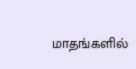மாதங்களில்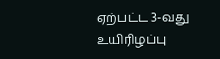ஏற்பட்ட 3-வது உயிரிழப்பு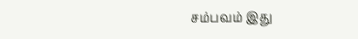சம்பவம் இது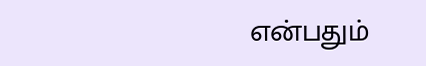என்பதும்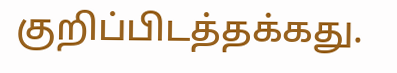குறிப்பிடத்தக்கது.